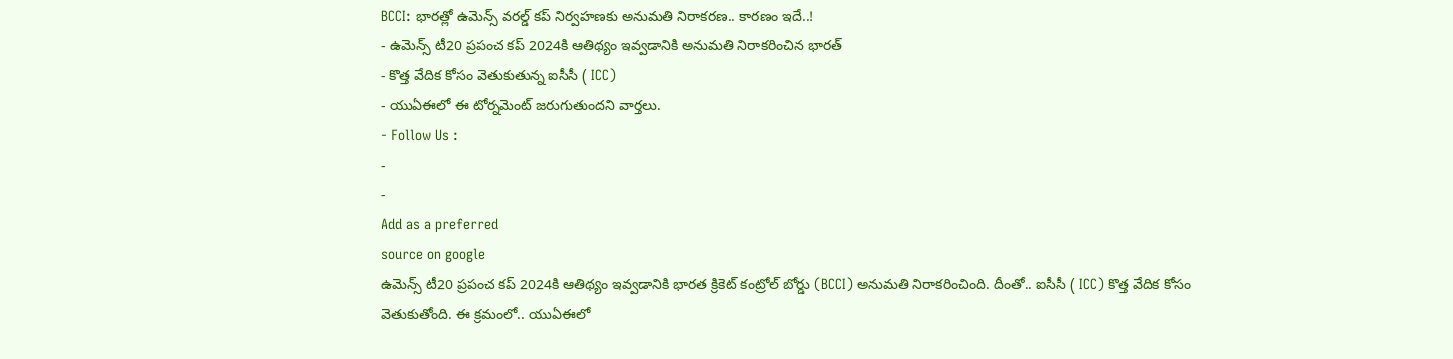BCCI: భారత్లో ఉమెన్స్ వరల్డ్ కప్ నిర్వహణకు అనుమతి నిరాకరణ.. కారణం ఇదే..!
- ఉమెన్స్ టీ20 ప్రపంచ కప్ 2024కి ఆతిథ్యం ఇవ్వడానికి అనుమతి నిరాకరించిన భారత్
- కొత్త వేదిక కోసం వెతుకుతున్న ఐసీసీ ( ICC)
- యుఏఈలో ఈ టోర్నమెంట్ జరుగుతుందని వార్తలు.
- Follow Us :
-
-
Add as a preferred
source on google
ఉమెన్స్ టీ20 ప్రపంచ కప్ 2024కి ఆతిథ్యం ఇవ్వడానికి భారత క్రికెట్ కంట్రోల్ బోర్డు (BCCI) అనుమతి నిరాకరించింది. దీంతో.. ఐసీసీ ( ICC) కొత్త వేదిక కోసం వెతుకుతోంది. ఈ క్రమంలో.. యుఏఈలో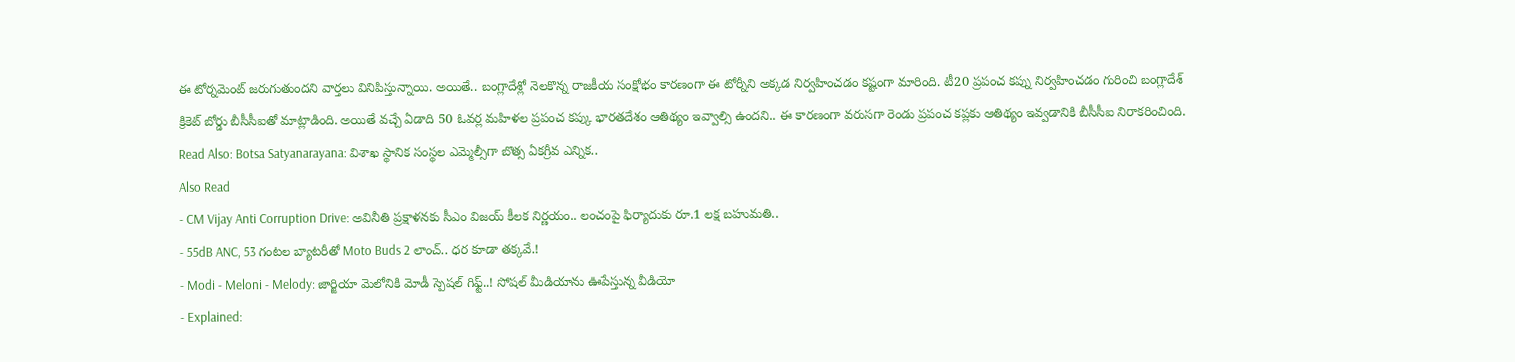ఈ టోర్నమెంట్ జరుగుతుందని వార్తలు వినిపిస్తున్నాయి. అయితే.. బంగ్లాదేశ్లో నెలకొన్న రాజకీయ సంక్షోభం కారణంగా ఈ టోర్నీని అక్కడ నిర్వహించడం కష్టంగా మారింది. టీ20 ప్రపంచ కప్ను నిర్వహించడం గురించి బంగ్లాదేశ్ క్రికెట్ బోర్డు బీసీసీఐతో మాట్లాడింది. అయితే వచ్చే ఏడాది 50 ఓవర్ల మహిళల ప్రపంచ కప్కు భారతదేశం ఆతిథ్యం ఇవ్వాల్సి ఉందని.. ఈ కారణంగా వరుసగా రెండు ప్రపంచ కప్లకు ఆతిథ్యం ఇవ్వడానికి బీసీసీఐ నిరాకరించింది.
Read Also: Botsa Satyanarayana: విశాఖ స్థానిక సంస్థల ఎమ్మెల్సీగా బొత్స ఏకగ్రీవ ఎన్నిక..
Also Read
- CM Vijay Anti Corruption Drive: అవినీతి ప్రక్షాళనకు సీఎం విజయ్ కీలక నిర్ణయం.. లంచంపై ఫిర్యాదుకు రూ.1 లక్ష బహుమతి..
- 55dB ANC, 53 గంటల బ్యాటరీతో Moto Buds 2 లాంచ్.. ధర కూడా తక్కవే.!
- Modi - Meloni - Melody: జార్జియా మెలోనికి మోడీ స్పెషల్ గిఫ్ట్..! సోషల్ మీడియాను ఊపేస్తున్న వీడియో
- Explained: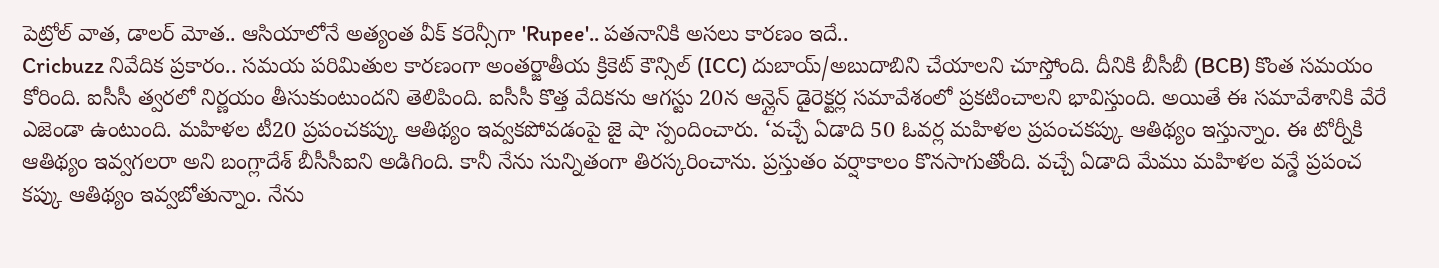పెట్రోల్ వాత, డాలర్ మోత.. ఆసియాలోనే అత్యంత వీక్ కరెన్సీగా 'Rupee'.. పతనానికి అసలు కారణం ఇదే..
Cricbuzz నివేదిక ప్రకారం.. సమయ పరిమితుల కారణంగా అంతర్జాతీయ క్రికెట్ కౌన్సిల్ (ICC) దుబాయ్/అబుదాబిని చేయాలని చూస్తోంది. దీనికి బీసీబీ (BCB) కొంత సమయం కోరింది. ఐసీసీ త్వరలో నిర్ణయం తీసుకుంటుందని తెలిపింది. ఐసీసీ కొత్త వేదికను ఆగస్టు 20న ఆన్లైన్ డైరెక్టర్ల సమావేశంలో ప్రకటించాలని భావిస్తుంది. అయితే ఈ సమావేశానికి వేరే ఎజెండా ఉంటుంది. మహిళల టీ20 ప్రపంచకప్కు ఆతిథ్యం ఇవ్వకపోవడంపై జై షా స్పందించారు. ‘వచ్చే ఏడాది 50 ఓవర్ల మహిళల ప్రపంచకప్కు ఆతిథ్యం ఇస్తున్నాం. ఈ టోర్నీకి ఆతిథ్యం ఇవ్వగలరా అని బంగ్లాదేశ్ బీసీసీఐని అడిగింది. కానీ నేను సున్నితంగా తిరస్కరించాను. ప్రస్తుతం వర్షాకాలం కొనసాగుతోంది. వచ్చే ఏడాది మేము మహిళల వన్డే ప్రపంచ కప్కు ఆతిథ్యం ఇవ్వబోతున్నాం. నేను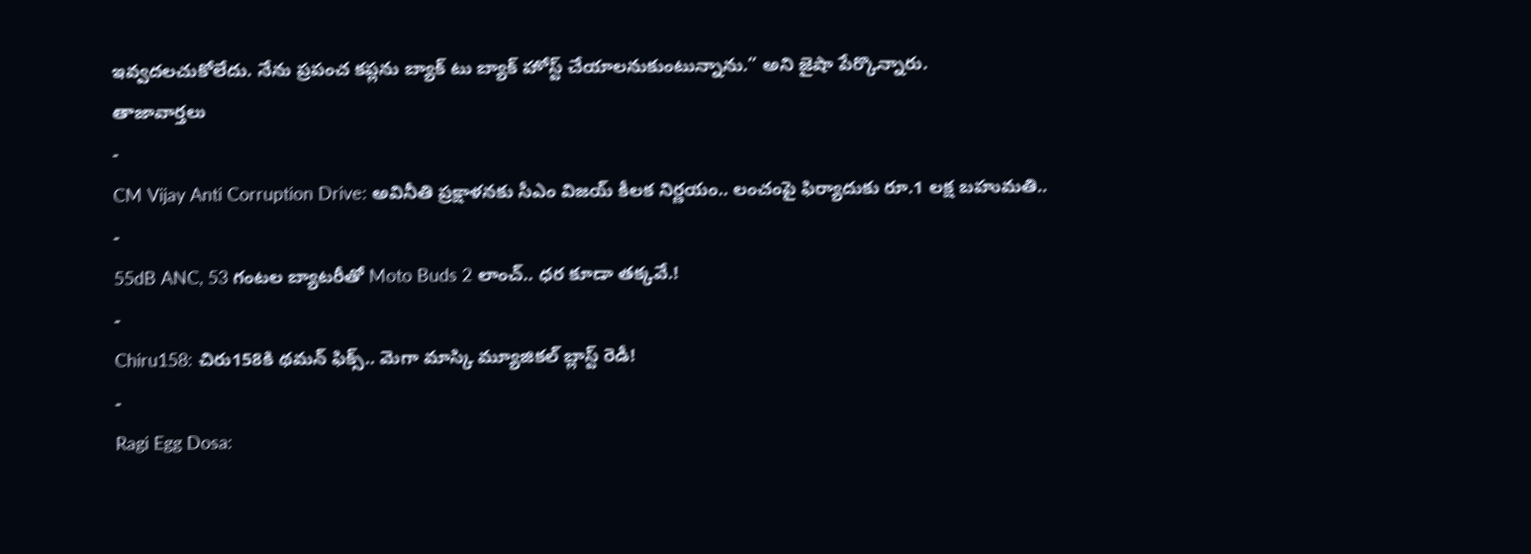ఇవ్వదలచుకోలేదు. నేను ప్రపంచ కప్లను బ్యాక్ టు బ్యాక్ హోస్ట్ చేయాలనుకుంటున్నాను.” అని జైషా పేర్కొన్నారు.
తాజావార్తలు
-
CM Vijay Anti Corruption Drive: అవినీతి ప్రక్షాళనకు సీఎం విజయ్ కీలక నిర్ణయం.. లంచంపై ఫిర్యాదుకు రూ.1 లక్ష బహుమతి..
-
55dB ANC, 53 గంటల బ్యాటరీతో Moto Buds 2 లాంచ్.. ధర కూడా తక్కవే.!
-
Chiru158: చిరు158కి థమన్ ఫిక్స్.. మెగా మాస్కి మ్యూజికల్ బ్లాస్ట్ రెడీ!
-
Ragi Egg Dosa: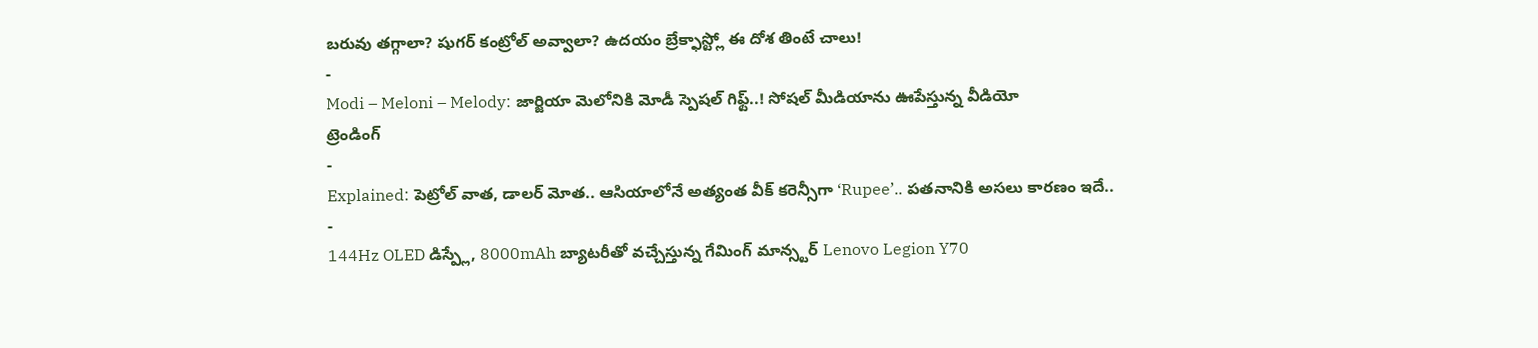బరువు తగ్గాలా? షుగర్ కంట్రోల్ అవ్వాలా? ఉదయం బ్రేక్ఫాస్ట్లో ఈ దోశ తింటే చాలు!
-
Modi – Meloni – Melody: జార్జియా మెలోనికి మోడీ స్పెషల్ గిఫ్ట్..! సోషల్ మీడియాను ఊపేస్తున్న వీడియో
ట్రెండింగ్
-
Explained: పెట్రోల్ వాత, డాలర్ మోత.. ఆసియాలోనే అత్యంత వీక్ కరెన్సీగా ‘Rupee’.. పతనానికి అసలు కారణం ఇదే..
-
144Hz OLED డిస్ప్లే, 8000mAh బ్యాటరీతో వచ్చేస్తున్న గేమింగ్ మాన్స్టర్ Lenovo Legion Y70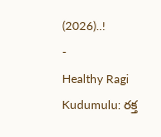(2026)..!
-
Healthy Ragi Kudumulu: రక్త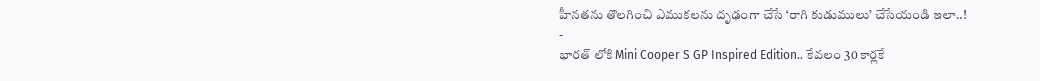హీనతను తొలగించి ఎముకలను దృఢంగా చేసే ‘రాగి కుడుములు’ చేసేయండి ఇలా..!
-
భారత్ లోకి Mini Cooper S GP Inspired Edition.. కేవలం 30 కార్లకే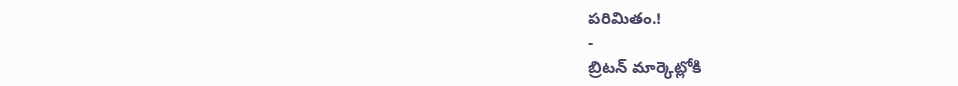పరిమితం.!
-
బ్రిటన్ మార్కెట్లోకి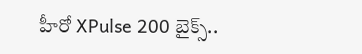హీరో XPulse 200 బైక్స్..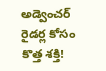అడ్వెంచర్ రైడర్ల కోసం కొత్త శక్తి!